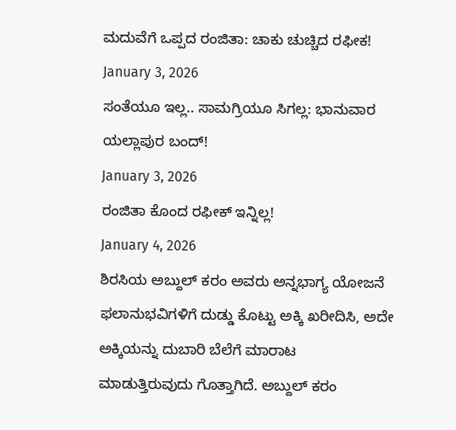ಮದುವೆಗೆ ಒಪ್ಪದ ರಂಜಿತಾ: ಚಾಕು ಚುಚ್ಚಿದ ರಫೀಕ!
January 3, 2026
ಸಂತೆಯೂ ಇಲ್ಲ.. ಸಾಮಗ್ರಿಯೂ ಸಿಗಲ್ಲ: ಭಾನುವಾರ ಯಲ್ಲಾಪುರ ಬಂದ್!
January 3, 2026
ರಂಜಿತಾ ಕೊಂದ ರಫೀಕ್ ಇನ್ನಿಲ್ಲ!
January 4, 2026
ಶಿರಸಿಯ ಅಬ್ದುಲ್ ಕರಂ ಅವರು ಅನ್ನಭಾಗ್ಯ ಯೋಜನೆ ಫಲಾನುಭವಿಗಳಿಗೆ ದುಡ್ಡು ಕೊಟ್ಟು ಅಕ್ಕಿ ಖರೀದಿಸಿ, ಅದೇ ಅಕ್ಕಿಯನ್ನು ದುಬಾರಿ ಬೆಲೆಗೆ ಮಾರಾಟ ಮಾಡುತ್ತಿರುವುದು ಗೊತ್ತಾಗಿದೆ. ಅಬ್ದುಲ್ ಕರಂ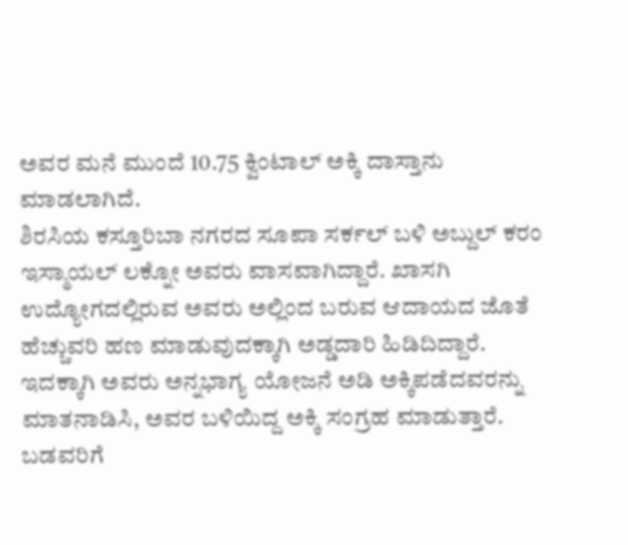ಅವರ ಮನೆ ಮುಂದೆ 10.75 ಕ್ವಿಂಟಾಲ್ ಅಕ್ಕಿ ದಾಸ್ತಾನು ಮಾಡಲಾಗಿದೆ.
ಶಿರಸಿಯ ಕಸ್ತೂರಿಬಾ ನಗರದ ಸೂಪಾ ಸರ್ಕಲ್ ಬಳಿ ಅಬ್ದುಲ್ ಕರಂ ಇಸ್ಮಾಯಲ್ ಲಕ್ನೋ ಅವರು ವಾಸವಾಗಿದ್ದಾರೆ. ಖಾಸಗಿ ಉದ್ಯೋಗದಲ್ಲಿರುವ ಅವರು ಅಲ್ಲಿಂದ ಬರುವ ಆದಾಯದ ಜೊತೆ ಹೆಚ್ಚುವರಿ ಹಣ ಮಾಡುವುದಕ್ಕಾಗಿ ಅಡ್ಡದಾರಿ ಹಿಡಿದಿದ್ದಾರೆ. ಇದಕ್ಕಾಗಿ ಅವರು ಅನ್ನಭಾಗ್ಯ ಯೋಜನೆ ಅಡಿ ಅಕ್ಕಿಪಡೆದವರನ್ನು ಮಾತನಾಡಿಸಿ, ಅವರ ಬಳಿಯಿದ್ದ ಅಕ್ಕಿ ಸಂಗ್ರಹ ಮಾಡುತ್ತಾರೆ. ಬಡವರಿಗೆ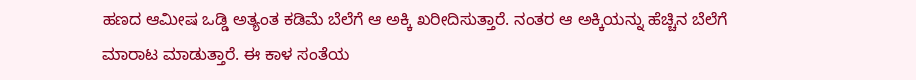ಹಣದ ಆಮೀಷ ಒಡ್ಡಿ ಅತ್ಯಂತ ಕಡಿಮೆ ಬೆಲೆಗೆ ಆ ಅಕ್ಕಿ ಖರೀದಿಸುತ್ತಾರೆ. ನಂತರ ಆ ಅಕ್ಕಿಯನ್ನು ಹೆಚ್ಚಿನ ಬೆಲೆಗೆ ಮಾರಾಟ ಮಾಡುತ್ತಾರೆ. ಈ ಕಾಳ ಸಂತೆಯ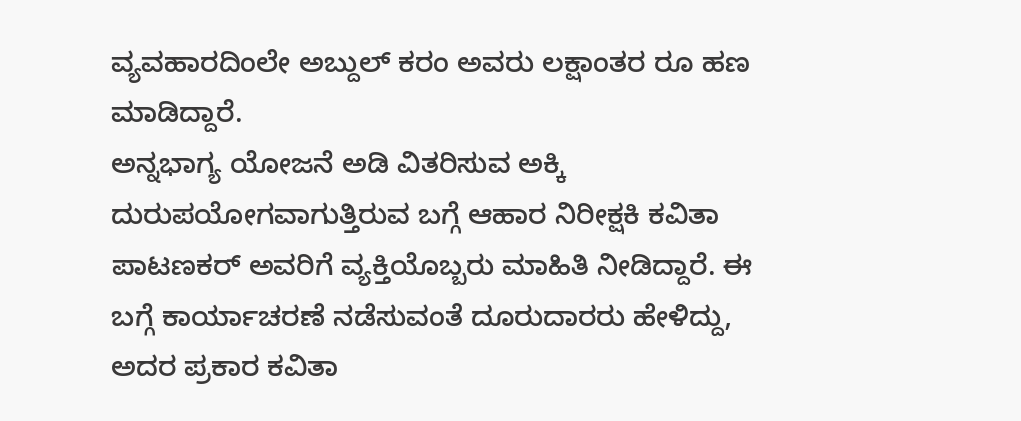ವ್ಯವಹಾರದಿಂಲೇ ಅಬ್ದುಲ್ ಕರಂ ಅವರು ಲಕ್ಷಾಂತರ ರೂ ಹಣ ಮಾಡಿದ್ದಾರೆ.
ಅನ್ನಭಾಗ್ಯ ಯೋಜನೆ ಅಡಿ ವಿತರಿಸುವ ಅಕ್ಕಿ ದುರುಪಯೋಗವಾಗುತ್ತಿರುವ ಬಗ್ಗೆ ಆಹಾರ ನಿರೀಕ್ಷಕಿ ಕವಿತಾ ಪಾಟಣಕರ್ ಅವರಿಗೆ ವ್ಯಕ್ತಿಯೊಬ್ಬರು ಮಾಹಿತಿ ನೀಡಿದ್ದಾರೆ. ಈ ಬಗ್ಗೆ ಕಾರ್ಯಾಚರಣೆ ನಡೆಸುವಂತೆ ದೂರುದಾರರು ಹೇಳಿದ್ದು, ಅದರ ಪ್ರಕಾರ ಕವಿತಾ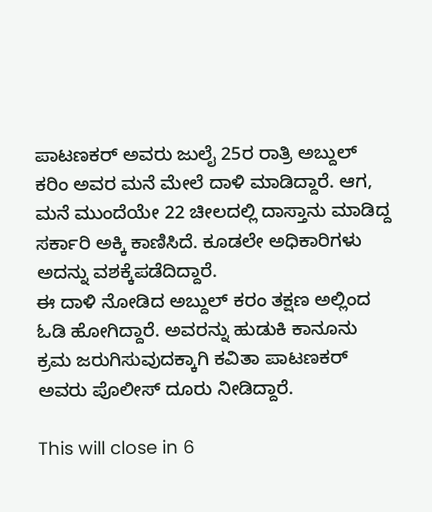ಪಾಟಣಕರ್ ಅವರು ಜುಲೈ 25ರ ರಾತ್ರಿ ಅಬ್ದುಲ್ ಕರಿಂ ಅವರ ಮನೆ ಮೇಲೆ ದಾಳಿ ಮಾಡಿದ್ದಾರೆ. ಆಗ, ಮನೆ ಮುಂದೆಯೇ 22 ಚೀಲದಲ್ಲಿ ದಾಸ್ತಾನು ಮಾಡಿದ್ದ ಸರ್ಕಾರಿ ಅಕ್ಕಿ ಕಾಣಿಸಿದೆ. ಕೂಡಲೇ ಅಧಿಕಾರಿಗಳು ಅದನ್ನು ವಶಕ್ಕೆಪಡೆದಿದ್ದಾರೆ.
ಈ ದಾಳಿ ನೋಡಿದ ಅಬ್ದುಲ್ ಕರಂ ತಕ್ಷಣ ಅಲ್ಲಿಂದ ಓಡಿ ಹೋಗಿದ್ದಾರೆ. ಅವರನ್ನು ಹುಡುಕಿ ಕಾನೂನು ಕ್ರಮ ಜರುಗಿಸುವುದಕ್ಕಾಗಿ ಕವಿತಾ ಪಾಟಣಕರ್ ಅವರು ಪೊಲೀಸ್ ದೂರು ನೀಡಿದ್ದಾರೆ.

This will close in 6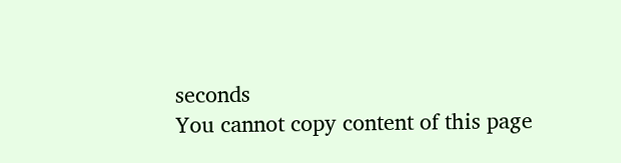seconds
You cannot copy content of this page